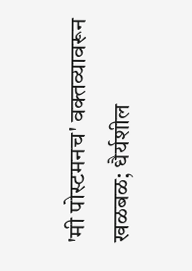'मी पोस्टमनच' वक्तव्यावरून खळबळ; धैर्यशील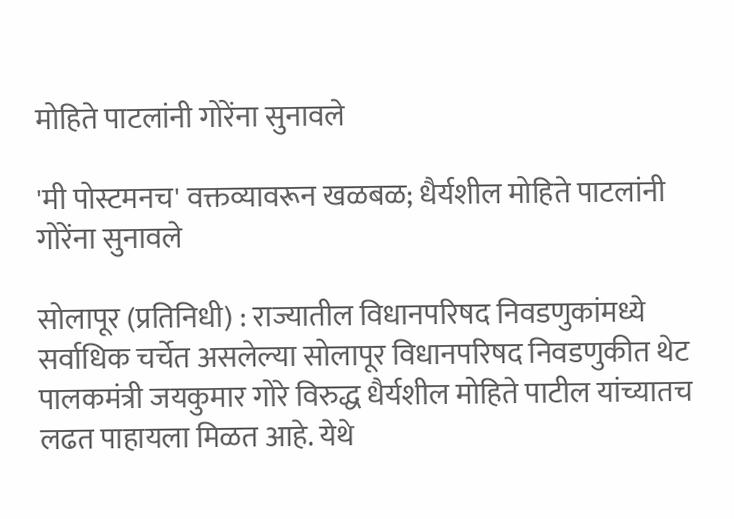मोहिते पाटलांनी गोरेंना सुनावले

'मी पोस्टमनच' वक्तव्यावरून खळबळ; धैर्यशील मोहिते पाटलांनी गोरेंना सुनावले

सोलापूर (प्रतिनिधी) : राज्यातील विधानपरिषद निवडणुकांमध्ये सर्वाधिक चर्चेत असलेल्या सोलापूर विधानपरिषद निवडणुकीत थेट पालकमंत्री जयकुमार गोरे विरुद्ध धैर्यशील मोहिते पाटील यांच्यातच लढत पाहायला मिळत आहे. येथे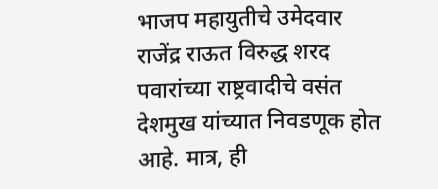भाजप महायुतीचे उमेदवार राजेंद्र राऊत विरुद्ध शरद पवारांच्या राष्ट्रवादीचे वसंत देशमुख यांच्यात निवडणूक होत आहे. मात्र, ही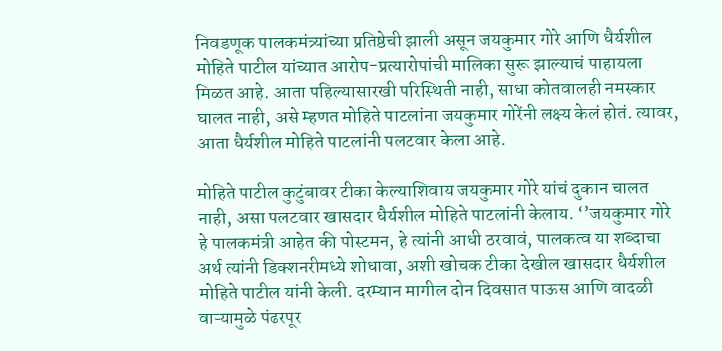निवडणूक पालकमंत्र्यांच्या प्रतिष्ठेची झाली असून जयकुमार गोरे आणि धैर्यशील मोहिते पाटील यांच्यात आरोप-प्रत्यारोपांची मालिका सुरू झाल्याचं पाहायला मिळत आहे. आता पहिल्यासारखी परिस्थिती नाही, साधा कोतवालही नमस्कार घालत नाही, असे म्हणत मोहिते पाटलांना जयकुमार गोरेंनी लक्ष्य केलं होतं. त्यावर, आता धैर्यशील मोहिते पाटलांनी पलटवार केला आहे.

मोहिते पाटील कुटुंबावर टीका केल्याशिवाय जयकुमार गोरे यांचं दुकान चालत नाही, असा पलटवार खासदार धैर्यशील मोहिते पाटलांनी केलाय. ‘’जयकुमार गोरे हे पालकमंत्री आहेत की पोस्टमन, हे त्यांनी आधी ठरवावं, पालकत्व या शब्दाचा अर्थ त्यांनी डिक्शनरीमध्ये शोधावा, अशी खोचक टीका देखील खासदार धैर्यशील मोहिते पाटील यांनी केली. दरम्यान मागील दोन दिवसात पाऊस आणि वादळी वाऱ्यामुळे पंढरपूर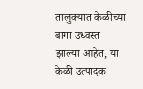तालुक्यात केळीच्या बागा उध्वस्त झाल्या आहेत, या केळी उत्पादक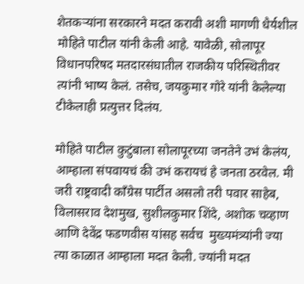शेतकऱ्यांना सरकारने मदत करावी अशी मागणी धैर्यशील मोहिते पाटील यांनी केली आहे. यावेळी, सोलापूर विधानपरिषद मतदारसंघातील राजकीय परिस्थितीवर त्यांनी भाष्य केलं. तसेच, जयकुमार गोरे यांनी केलेल्या टीकेलाही प्रत्युत्तर दिलंय.

मोहिते पाटील कुटुंबाला सोलापूरच्या जनतेने उभं केलंय, आम्हाला संपवायचं की उभं करायचं हे जनता ठरवेल. मी जरी राष्ट्रवादी काँग्रेस पार्टीत असलो तरी पवार साहेब, विलासराव देशमुख, सुशीलकुमार शिंदे, अशोक चव्हाण आणि देवेंद्र फडणवीस यांसह सर्वच  मुख्यमंत्र्यांनी ज्या त्या काळात आम्हाला मदत केली. ज्यांनी मदत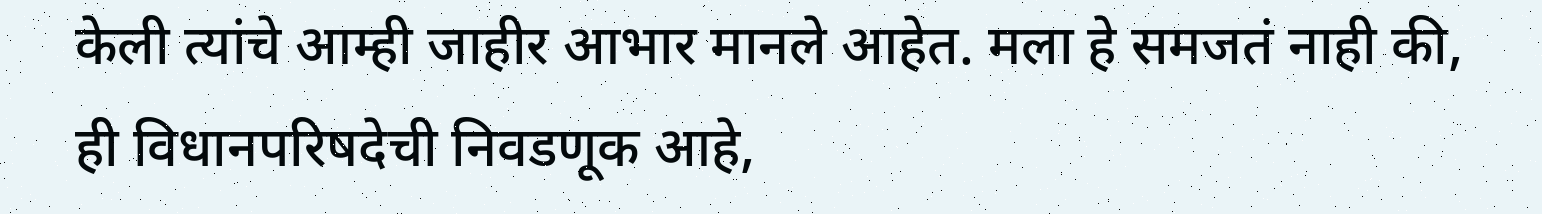केली त्यांचे आम्ही जाहीर आभार मानले आहेत. मला हे समजतं नाही की, ही विधानपरिषदेची निवडणूक आहे,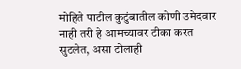मोहिते पाटील कुटुंबातील कोणी उमेदवार नाही तरी हे आमच्यावर टीका करत सुटलेत, असा टोलाही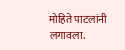मोहिते पाटलांनी लगावला.